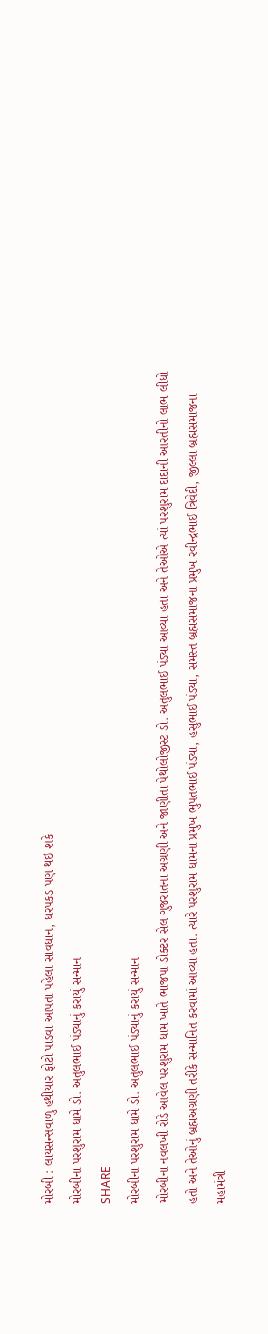મોરબી : લાયસન્સવાળુ હથીયાર ફોટો પાડવા આપતા પહેલા સાવધાન, ધરપકડ પણ થઇ શકે
મોરબીના પરશુરામ ધામે ડો. અતુલભાઈ પંડ્યાનું કરાયું સન્માન
SHARE
મોરબીના પરશુરામ ધામે ડો. અતુલભાઈ પંડ્યાનું કરાયું સન્માન
મોરબીના નવલખી રોડે આવેલ પરશુરામ ધામ ખાતે ભાજપા ડોક્ટર સેલ ગુજરાતના અગ્રણી અને જાણીતા પેથોલોજીસ્ટ ડો. અતુલભાઈ પંડ્યા આવ્યા હતા અને તેઓએ ત્યાં પરશુરામ દાદાની આરતીનો લાભ લીધો હતો અને તેઓનું બ્રહ્મઅગ્રણી તરીકે સન્માનિત કરવામાં આવ્યા હતા. ત્યારે પરશુરામ ધામના પ્રમુખ ભુપતભાઈ પંડ્યા, હસુભાઈ પંડ્યા, સમસ્ત બ્રહ્મસમાજના પ્રમુખ રવીન્દ્રભાઈ ત્રિવેદી, જીલ્લા બ્રહ્મસમાજના મહામંત્રી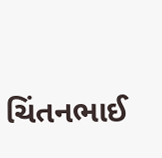ચિંતનભાઈ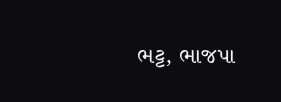ભટ્ટ, ભાજપા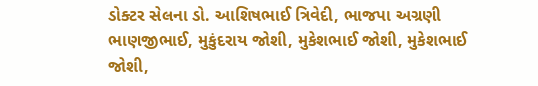ડોક્ટર સેલના ડો. આશિષભાઈ ત્રિવેદી, ભાજપા અગ્રણી ભાણજીભાઈ, મુકુંદરાય જોશી, મુકેશભાઈ જોશી, મુકેશભાઈ જોશી,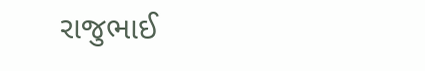રાજુભાઈ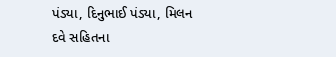પંડ્યા, દિનુભાઈ પંડ્યા, મિલન દવે સહિતના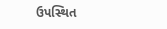ઉપસ્થિત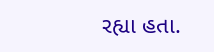રહ્યા હતા.